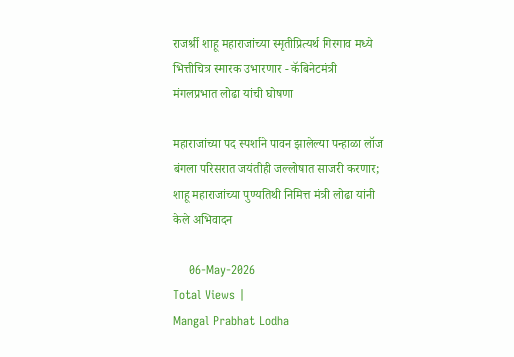राजर्श्री शाहू महाराजांच्या स्मृतीप्रित्यर्थ गिरगाव मध्ये भित्तीचित्र स्मारक उभारणार - कॅबिनेटमंत्री मंगलप्रभात लोढा यांची घोषणा

महाराजांच्या पद स्पर्शाने पावन झालेल्या पन्हाळा लॉज बंगला परिसरात जयंतीही जल्लोषात साजरी करणार; शाहू महाराजांच्या पुण्यतिथी निमित्त मंत्री लोढा यांनी केले अभिवादन

    06-May-2026
Total Views |
Mangal Prabhat Lodha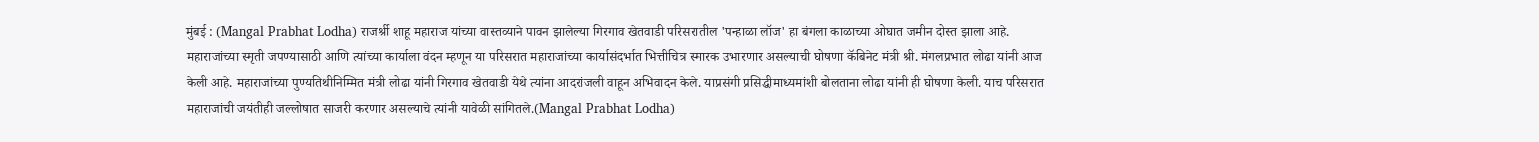मुंबई : (Mangal Prabhat Lodha) राजर्श्री शाहू महाराज यांच्या वास्तव्याने पावन झालेल्या गिरगाव खेतवाडी परिसरातील 'पन्हाळा लॉज' हा बंगला काळाच्या ओघात जमीन दोस्त झाला आहे. महाराजांच्या स्मृती जपण्यासाठी आणि त्यांच्या कार्याला वंदन म्हणून या परिसरात महाराजांच्या कार्यासंदर्भात भित्तीचित्र स्मारक उभारणार असल्याची घोषणा कॅबिनेट मंत्री श्री. मंगलप्रभात लोढा यांनी आज केली आहे. महाराजांच्या पुण्यतिथीनिम्मित मंत्री लोढा यांनी गिरगाव खेतवाडी येथे त्यांना आदरांजली वाहून अभिवादन केले. याप्रसंगी प्रसिद्धीमाध्यमांशी बोलताना लोढा यांनी ही घोषणा केली. याच परिसरात महाराजांची जयंतीही जल्लोषात साजरी करणार असल्याचे त्यांनी यावेळी सांगितले.(Mangal Prabhat Lodha)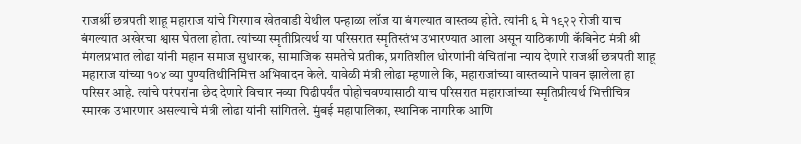राजर्श्री छत्रपती शाहू महाराज यांचे गिरगाव खेतवाडी येथील पन्हाळा लॉज या बंगल्यात वास्तव्य होते. त्यांनी ६ मे १९२२ रोजी याच बंगल्यात अखेरचा श्वास घेतला होता. त्यांच्या स्मृतीप्रित्यर्थ या परिसरात स्मृतिस्तंभ उभारण्यात आला असून याठिकाणी कॅबिनेट मंत्री श्री मंगलप्रभात लोढा यांनी महान समाज सुधारक, सामाजिक समतेचे प्रतीक, प्रगतिशील धोरणांनी वंचितांना न्याय देणारे राजर्श्री छत्रपती शाहू महाराज यांच्या १०४ व्या पुण्यतिथीनिमित्त अभिवादन केले. यावेळी मंत्री लोढा म्हणाले कि, महाराजांच्या वास्तव्याने पावन झालेला हा परिसर आहे. त्यांचे परंपरांना छेद देणारे विचार नव्या पिढीपर्यंत पोहोचवण्यासाठी याच परिसरात महाराजांच्या स्मृतिप्रीत्यर्थ भित्तीचित्र स्मारक उभारणार असल्याचे मंत्री लोढा यांनी सांगितले. मुंबई महापालिका, स्थानिक नागरिक आणि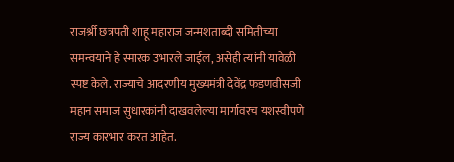राजर्श्री छत्रपती शाहू महाराज जन्मशताब्दी समितीच्या समन्वयाने हे स्मारक उभारले जाईल, असेही त्यांनी यावेळी स्पष्ट केले. राज्याचे आदरणीय मुख्यमंत्री देवेंद्र फडणवीसजी महान समाज सुधारकांनी दाखवलेल्या मार्गावरच यशस्वीपणे राज्य कारभार करत आहेत.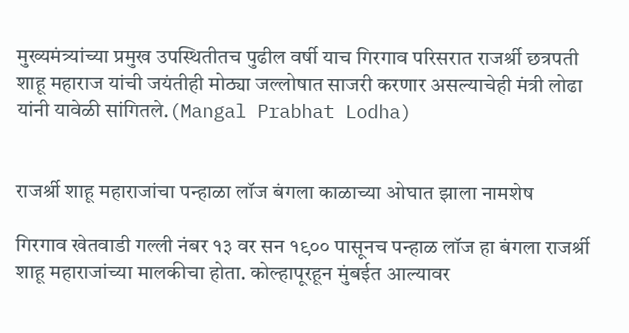मुख्यमंत्र्यांच्या प्रमुख उपस्थितीतच पुढील वर्षी याच गिरगाव परिसरात राजर्श्री छत्रपती शाहू महाराज यांची जयंतीही मोठ्या जल्लोषात साजरी करणार असल्याचेही मंत्री लोढा यांनी यावेळी सांगितले.(Mangal Prabhat Lodha)


राजर्श्री शाहू महाराजांचा पन्हाळा लॉज बंगला काळाच्या ओघात झाला नामशेष

गिरगाव खेतवाडी गल्ली नंबर १३ वर सन १९०० पासूनच पन्हाळ लॉज हा बंगला राजर्श्री शाहू महाराजांच्या मालकीचा होता. कोल्हापूरहून मुंबईत आल्यावर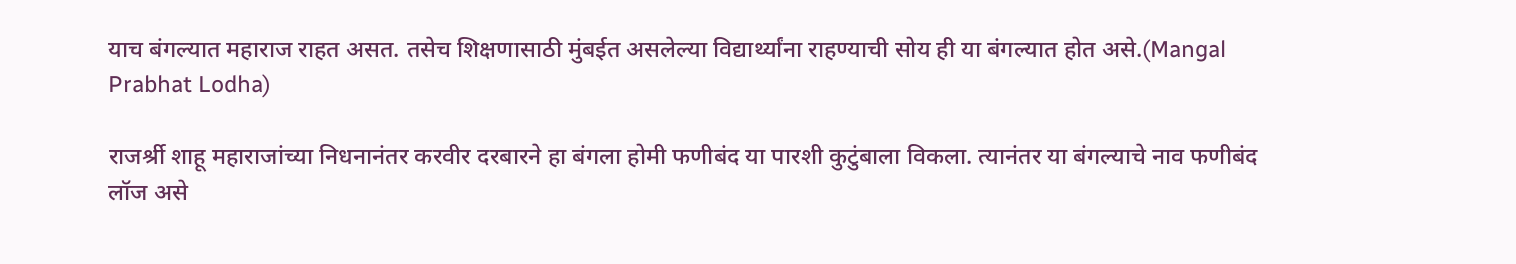याच बंगल्यात महाराज राहत असत. तसेच शिक्षणासाठी मुंबईत असलेल्या विद्यार्थ्यांना राहण्याची सोय ही या बंगल्यात होत असे.(Mangal Prabhat Lodha)

राजर्श्री शाहू महाराजांच्या निधनानंतर करवीर दरबारने हा बंगला होमी फणीबंद या पारशी कुटुंबाला विकला. त्यानंतर या बंगल्याचे नाव फणीबंद लॉज असे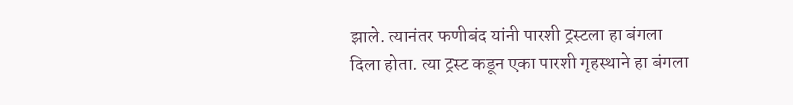झाले. त्यानंतर फणीबंद यांनी पारशी ट्रस्टला हा बंगला दिला होता. त्या ट्रस्ट कडून एका पारशी गृहस्थाने हा बंगला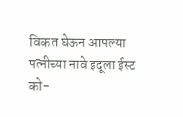विकत घेऊन आपल्या पत्नीच्या नावे इदूला ईस्ट को-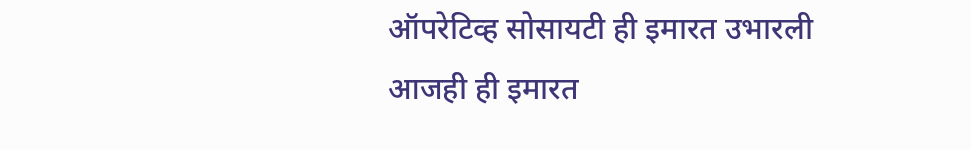ऑपरेटिव्ह सोसायटी ही इमारत उभारली आजही ही इमारत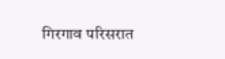गिरगाव परिसरात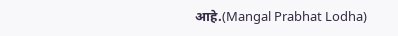आहे.(Mangal Prabhat Lodha)